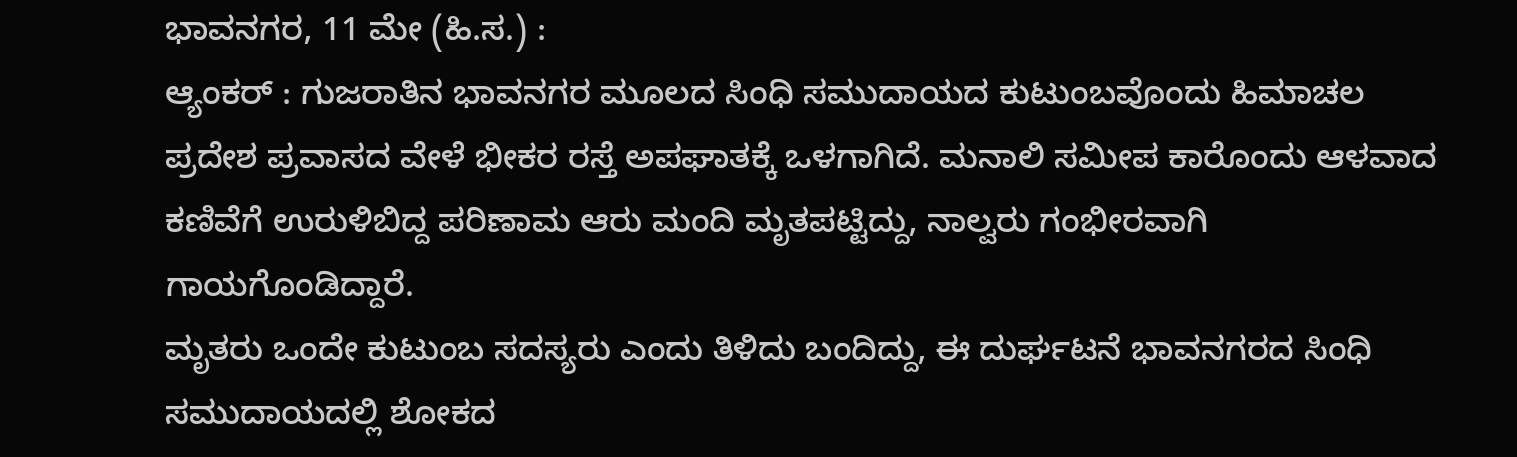ಭಾವನಗರ, 11 ಮೇ (ಹಿ.ಸ.) :
ಆ್ಯಂಕರ್ : ಗುಜರಾತಿನ ಭಾವನಗರ ಮೂಲದ ಸಿಂಧಿ ಸಮುದಾಯದ ಕುಟುಂಬವೊಂದು ಹಿಮಾಚಲ ಪ್ರದೇಶ ಪ್ರವಾಸದ ವೇಳೆ ಭೀಕರ ರಸ್ತೆ ಅಪಘಾತಕ್ಕೆ ಒಳಗಾಗಿದೆ. ಮನಾಲಿ ಸಮೀಪ ಕಾರೊಂದು ಆಳವಾದ ಕಣಿವೆಗೆ ಉರುಳಿಬಿದ್ದ ಪರಿಣಾಮ ಆರು ಮಂದಿ ಮೃತಪಟ್ಟಿದ್ದು, ನಾಲ್ವರು ಗಂಭೀರವಾಗಿ ಗಾಯಗೊಂಡಿದ್ದಾರೆ.
ಮೃತರು ಒಂದೇ ಕುಟುಂಬ ಸದಸ್ಯರು ಎಂದು ತಿಳಿದು ಬಂದಿದ್ದು, ಈ ದುರ್ಘಟನೆ ಭಾವನಗರದ ಸಿಂಧಿ ಸಮುದಾಯದಲ್ಲಿ ಶೋಕದ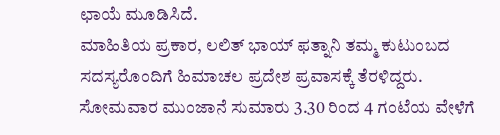ಛಾಯೆ ಮೂಡಿಸಿದೆ.
ಮಾಹಿತಿಯ ಪ್ರಕಾರ, ಲಲಿತ್ ಭಾಯ್ ಫತ್ನಾನಿ ತಮ್ಮ ಕುಟುಂಬದ ಸದಸ್ಯರೊಂದಿಗೆ ಹಿಮಾಚಲ ಪ್ರದೇಶ ಪ್ರವಾಸಕ್ಕೆ ತೆರಳಿದ್ದರು. ಸೋಮವಾರ ಮುಂಜಾನೆ ಸುಮಾರು 3.30 ರಿಂದ 4 ಗಂಟೆಯ ವೇಳೆಗೆ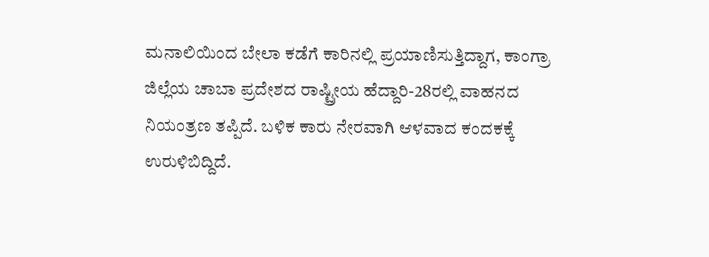ಮನಾಲಿಯಿಂದ ಬೇಲಾ ಕಡೆಗೆ ಕಾರಿನಲ್ಲಿ ಪ್ರಯಾಣಿಸುತ್ತಿದ್ದಾಗ, ಕಾಂಗ್ರಾ ಜಿಲ್ಲೆಯ ಚಾಬಾ ಪ್ರದೇಶದ ರಾಷ್ಟ್ರೀಯ ಹೆದ್ದಾರಿ-28ರಲ್ಲಿ ವಾಹನದ ನಿಯಂತ್ರಣ ತಪ್ಪಿದೆ. ಬಳಿಕ ಕಾರು ನೇರವಾಗಿ ಆಳವಾದ ಕಂದಕಕ್ಕೆ ಉರುಳಿಬಿದ್ದಿದೆ.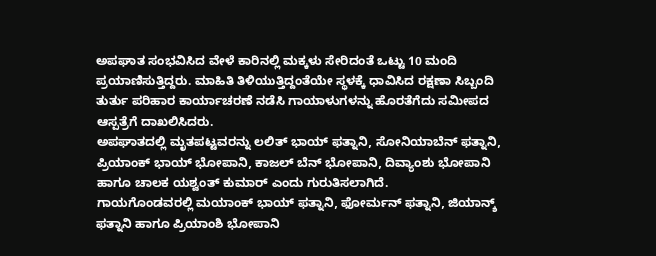ಅಪಘಾತ ಸಂಭವಿಸಿದ ವೇಳೆ ಕಾರಿನಲ್ಲಿ ಮಕ್ಕಳು ಸೇರಿದಂತೆ ಒಟ್ಟು 10 ಮಂದಿ ಪ್ರಯಾಣಿಸುತ್ತಿದ್ದರು. ಮಾಹಿತಿ ತಿಳಿಯುತ್ತಿದ್ದಂತೆಯೇ ಸ್ಥಳಕ್ಕೆ ಧಾವಿಸಿದ ರಕ್ಷಣಾ ಸಿಬ್ಬಂದಿ ತುರ್ತು ಪರಿಹಾರ ಕಾರ್ಯಾಚರಣೆ ನಡೆಸಿ ಗಾಯಾಳುಗಳನ್ನು ಹೊರತೆಗೆದು ಸಮೀಪದ ಆಸ್ಪತ್ರೆಗೆ ದಾಖಲಿಸಿದರು.
ಅಪಘಾತದಲ್ಲಿ ಮೃತಪಟ್ಟವರನ್ನು ಲಲಿತ್ ಭಾಯ್ ಫತ್ನಾನಿ, ಸೋನಿಯಾಬೆನ್ ಫತ್ನಾನಿ, ಪ್ರಿಯಾಂಕ್ ಭಾಯ್ ಭೋಪಾನಿ, ಕಾಜಲ್ ಬೆನ್ ಭೋಪಾನಿ, ದಿವ್ಯಾಂಶು ಭೋಪಾನಿ ಹಾಗೂ ಚಾಲಕ ಯಶ್ವಂತ್ ಕುಮಾರ್ ಎಂದು ಗುರುತಿಸಲಾಗಿದೆ.
ಗಾಯಗೊಂಡವರಲ್ಲಿ ಮಯಾಂಕ್ ಭಾಯ್ ಫತ್ನಾನಿ, ಫೋರ್ಮನ್ ಫತ್ನಾನಿ, ಜಿಯಾನ್ಶ್ ಫತ್ನಾನಿ ಹಾಗೂ ಪ್ರಿಯಾಂಶಿ ಭೋಪಾನಿ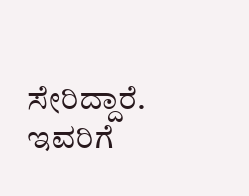ಸೇರಿದ್ದಾರೆ. ಇವರಿಗೆ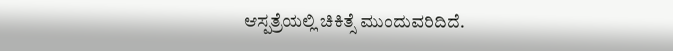ಆಸ್ಪತ್ರೆಯಲ್ಲಿ ಚಿಕಿತ್ಸೆ ಮುಂದುವರಿದಿದೆ.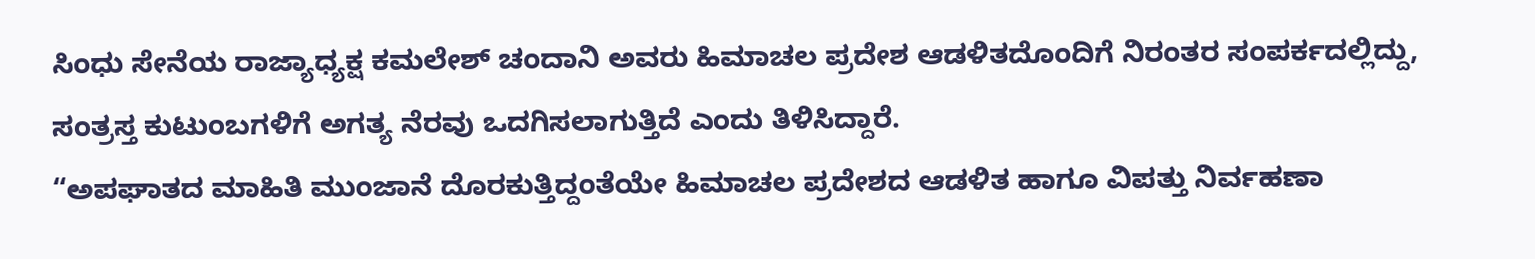ಸಿಂಧು ಸೇನೆಯ ರಾಜ್ಯಾಧ್ಯಕ್ಷ ಕಮಲೇಶ್ ಚಂದಾನಿ ಅವರು ಹಿಮಾಚಲ ಪ್ರದೇಶ ಆಡಳಿತದೊಂದಿಗೆ ನಿರಂತರ ಸಂಪರ್ಕದಲ್ಲಿದ್ದು, ಸಂತ್ರಸ್ತ ಕುಟುಂಬಗಳಿಗೆ ಅಗತ್ಯ ನೆರವು ಒದಗಿಸಲಾಗುತ್ತಿದೆ ಎಂದು ತಿಳಿಸಿದ್ದಾರೆ.
“ಅಪಘಾತದ ಮಾಹಿತಿ ಮುಂಜಾನೆ ದೊರಕುತ್ತಿದ್ದಂತೆಯೇ ಹಿಮಾಚಲ ಪ್ರದೇಶದ ಆಡಳಿತ ಹಾಗೂ ವಿಪತ್ತು ನಿರ್ವಹಣಾ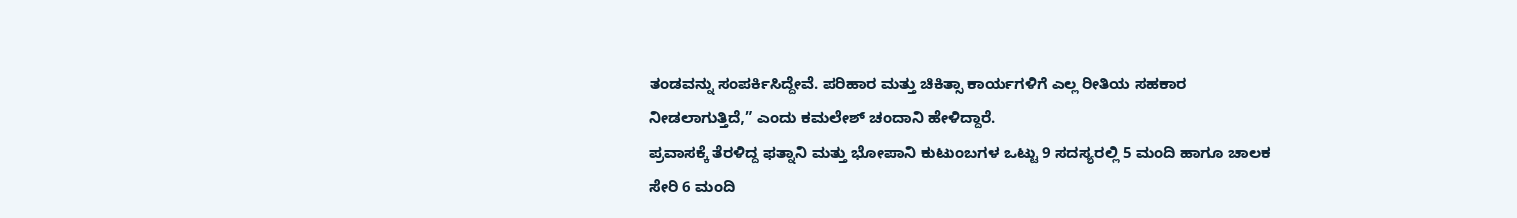ತಂಡವನ್ನು ಸಂಪರ್ಕಿಸಿದ್ದೇವೆ. ಪರಿಹಾರ ಮತ್ತು ಚಿಕಿತ್ಸಾ ಕಾರ್ಯಗಳಿಗೆ ಎಲ್ಲ ರೀತಿಯ ಸಹಕಾರ ನೀಡಲಾಗುತ್ತಿದೆ,” ಎಂದು ಕಮಲೇಶ್ ಚಂದಾನಿ ಹೇಳಿದ್ದಾರೆ.
ಪ್ರವಾಸಕ್ಕೆ ತೆರಳಿದ್ದ ಫತ್ನಾನಿ ಮತ್ತು ಭೋಪಾನಿ ಕುಟುಂಬಗಳ ಒಟ್ಟು 9 ಸದಸ್ಯರಲ್ಲಿ 5 ಮಂದಿ ಹಾಗೂ ಚಾಲಕ ಸೇರಿ 6 ಮಂದಿ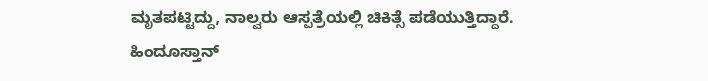ಮೃತಪಟ್ಟಿದ್ದು, ನಾಲ್ವರು ಆಸ್ಪತ್ರೆಯಲ್ಲಿ ಚಿಕಿತ್ಸೆ ಪಡೆಯುತ್ತಿದ್ದಾರೆ.
ಹಿಂದೂಸ್ತಾನ್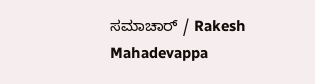ಸಮಾಚಾರ್ / Rakesh Mahadevappa